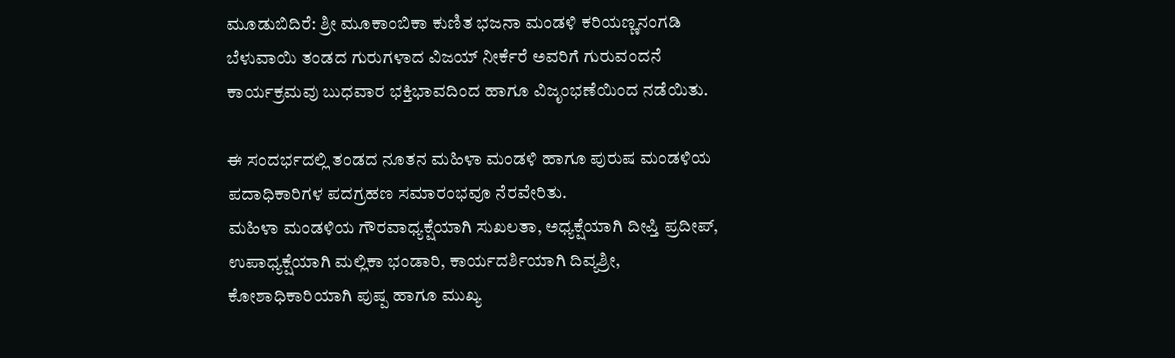ಮೂಡುಬಿದಿರೆ: ಶ್ರೀ ಮೂಕಾಂಬಿಕಾ ಕುಣಿತ ಭಜನಾ ಮಂಡಳಿ ಕರಿಯಣ್ಣನಂಗಡಿ ಬೆಳುವಾಯಿ ತಂಡದ ಗುರುಗಳಾದ ವಿಜಯ್ ನೀರ್ಕೆರೆ ಅವರಿಗೆ ಗುರುವಂದನೆ ಕಾರ್ಯಕ್ರಮವು ಬುಧವಾರ ಭಕ್ತಿಭಾವದಿಂದ ಹಾಗೂ ವಿಜೃಂಭಣೆಯಿಂದ ನಡೆಯಿತು.

ಈ ಸಂದರ್ಭದಲ್ಲಿ ತಂಡದ ನೂತನ ಮಹಿಳಾ ಮಂಡಳಿ ಹಾಗೂ ಪುರುಷ ಮಂಡಳಿಯ ಪದಾಧಿಕಾರಿಗಳ ಪದಗ್ರಹಣ ಸಮಾರಂಭವೂ ನೆರವೇರಿತು.
ಮಹಿಳಾ ಮಂಡಳಿಯ ಗೌರವಾಧ್ಯಕ್ಷೆಯಾಗಿ ಸುಖಲತಾ, ಅಧ್ಯಕ್ಷೆಯಾಗಿ ದೀಪ್ತಿ ಪ್ರದೀಪ್, ಉಪಾಧ್ಯಕ್ಷೆಯಾಗಿ ಮಲ್ಲಿಕಾ ಭಂಡಾರಿ, ಕಾರ್ಯದರ್ಶಿಯಾಗಿ ದಿವ್ಯಶ್ರೀ, ಕೋಶಾಧಿಕಾರಿಯಾಗಿ ಪುಷ್ಪ ಹಾಗೂ ಮುಖ್ಯ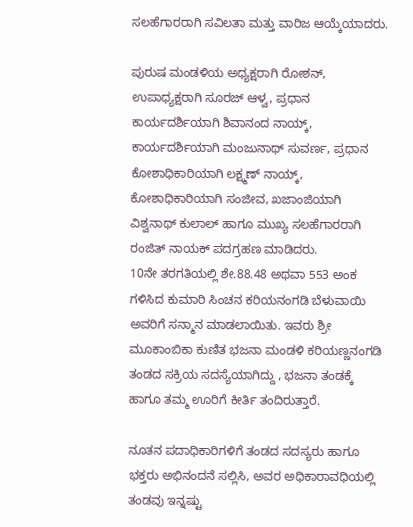ಸಲಹೆಗಾರರಾಗಿ ಸವಿಲತಾ ಮತ್ತು ವಾರಿಜ ಆಯ್ಕೆಯಾದರು.

ಪುರುಷ ಮಂಡಳಿಯ ಅಧ್ಯಕ್ಷರಾಗಿ ರೋಶನ್, ಉಪಾಧ್ಯಕ್ಷರಾಗಿ ಸೂರಜ್ ಆಳ್ವ, ಪ್ರಧಾನ ಕಾರ್ಯದರ್ಶಿಯಾಗಿ ಶಿವಾನಂದ ನಾಯ್ಕ್, ಕಾರ್ಯದರ್ಶಿಯಾಗಿ ಮಂಜುನಾಥ್ ಸುವರ್ಣ, ಪ್ರಧಾನ ಕೋಶಾಧಿಕಾರಿಯಾಗಿ ಲಕ್ಷ್ಮಣ್ ನಾಯ್ಕ್, ಕೋಶಾಧಿಕಾರಿಯಾಗಿ ಸಂಜೀವ, ಖಜಾಂಜಿಯಾಗಿ ವಿಶ್ವನಾಥ್ ಕುಲಾಲ್ ಹಾಗೂ ಮುಖ್ಯ ಸಲಹೆಗಾರರಾಗಿ ರಂಜಿತ್ ನಾಯಕ್ ಪದಗ್ರಹಣ ಮಾಡಿದರು.
10ನೇ ತರಗತಿಯಲ್ಲಿ ಶೇ.88.48 ಅಥವಾ 553 ಅಂಕ ಗಳಿಸಿದ ಕುಮಾರಿ ಸಿಂಚನ ಕರಿಯನಂಗಡಿ ಬೆಳುವಾಯಿ ಅವರಿಗೆ ಸನ್ಮಾನ ಮಾಡಲಾಯಿತು. ಇವರು ಶ್ರೀ ಮೂಕಾಂಬಿಕಾ ಕುಣಿತ ಭಜನಾ ಮಂಡಳಿ ಕರಿಯಣ್ಣನಂಗಡಿ ತಂಡದ ಸಕ್ರಿಯ ಸದಸ್ಯೆಯಾಗಿದ್ದು , ಭಜನಾ ತಂಡಕ್ಕೆ ಹಾಗೂ ತಮ್ಮ ಊರಿಗೆ ಕೀರ್ತಿ ತಂದಿರುತ್ತಾರೆ.

ನೂತನ ಪದಾಧಿಕಾರಿಗಳಿಗೆ ತಂಡದ ಸದಸ್ಯರು ಹಾಗೂ ಭಕ್ತರು ಅಭಿನಂದನೆ ಸಲ್ಲಿಸಿ, ಅವರ ಅಧಿಕಾರಾವಧಿಯಲ್ಲಿ ತಂಡವು ಇನ್ನಷ್ಟು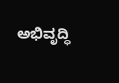ಅಭಿವೃದ್ಧಿ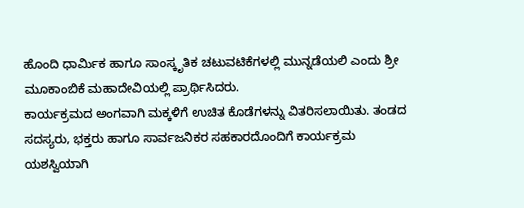ಹೊಂದಿ ಧಾರ್ಮಿಕ ಹಾಗೂ ಸಾಂಸ್ಕೃತಿಕ ಚಟುವಟಿಕೆಗಳಲ್ಲಿ ಮುನ್ನಡೆಯಲಿ ಎಂದು ಶ್ರೀ ಮೂಕಾಂಬಿಕೆ ಮಹಾದೇವಿಯಲ್ಲಿ ಪ್ರಾರ್ಥಿಸಿದರು.
ಕಾರ್ಯಕ್ರಮದ ಅಂಗವಾಗಿ ಮಕ್ಕಳಿಗೆ ಉಚಿತ ಕೊಡೆಗಳನ್ನು ವಿತರಿಸಲಾಯಿತು. ತಂಡದ ಸದಸ್ಯರು, ಭಕ್ತರು ಹಾಗೂ ಸಾರ್ವಜನಿಕರ ಸಹಕಾರದೊಂದಿಗೆ ಕಾರ್ಯಕ್ರಮ ಯಶಸ್ವಿಯಾಗಿ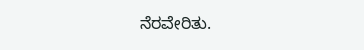ನೆರವೇರಿತು.